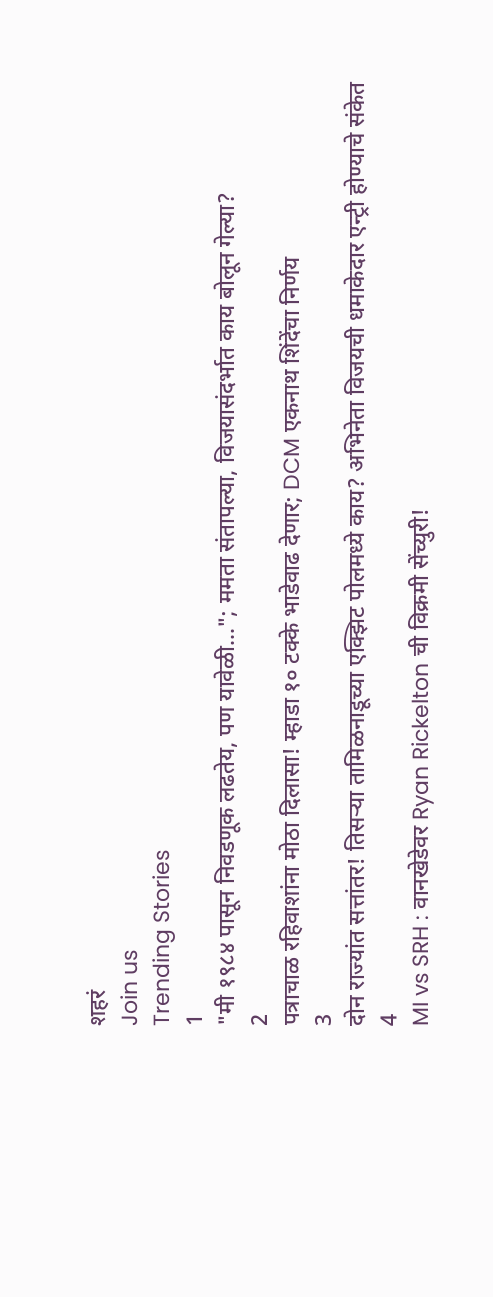शहरं
Join us
Trending Stories
1
"मी १९८४ पासून निवडणूक लढतेय, पण यावेळी..."; ममता संतापल्या, विजयासंदर्भात काय बोलून गेल्या?
2
पत्राचाळ रहिवाशांना मोठा दिलासा! म्हाडा १० टक्के भाडेवाढ देणार; DCM एकनाथ शिंदेंचा निर्णय
3
दोन राज्यांत सत्तांतर! तिसऱ्या तामिळनाडूच्या एक्झिट पोलमध्ये काय? अभिनेता विजयची धमाकेदार एन्ट्री होण्याचे संकेत
4
MI vs SRH : वानखेडेवर Ryan Rickelton ची विक्रमी सेंच्युरी!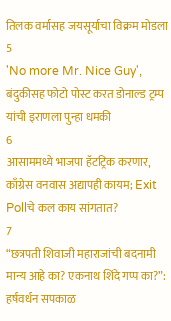तिलक वर्मासह जयसूर्याचा विक्रम मोडला
5
'No more Mr. Nice Guy', बंदुकीसह फोटो पोस्ट करत डोनाल्ड ट्रम्प यांची इराणला पुन्हा धमकी
6
आसाममध्ये भाजपा हॅटट्रिक करणार, काँग्रेस वनवास अद्यापही कायम; Exit Pollचे कल काय सांगतात?
7
“छत्रपती शिवाजी महाराजांची बदनामी मान्य आहे का? एकनाथ शिंदे गप्प का?”: हर्षवर्धन सपकाळ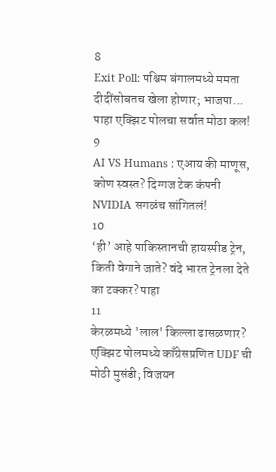8
Exit Poll: पश्चिम बंगालमध्ये ममता दीदींसोबतच खेला होणार; भाजपा... पाहा एक्झिट पोलचा सर्वात मोठा कल!
9
AI VS Humans : एआय की माणूस, कोण स्वस्त? दिग्गज टेक कंपनी NVIDIA सगळंच सांगितलं!
10
‘ही’ आहे पाकिस्तानची हायस्पीड ट्रेन, किती वेगाने जाते? वंदे भारत ट्रेनला देते का टक्कर? पाहा
11
केरळमध्ये 'लाल' किल्ला ढासळणार? एक्झिट पोलमध्ये काँग्रेसप्रणित UDF ची मोठी मुसंडी; विजयन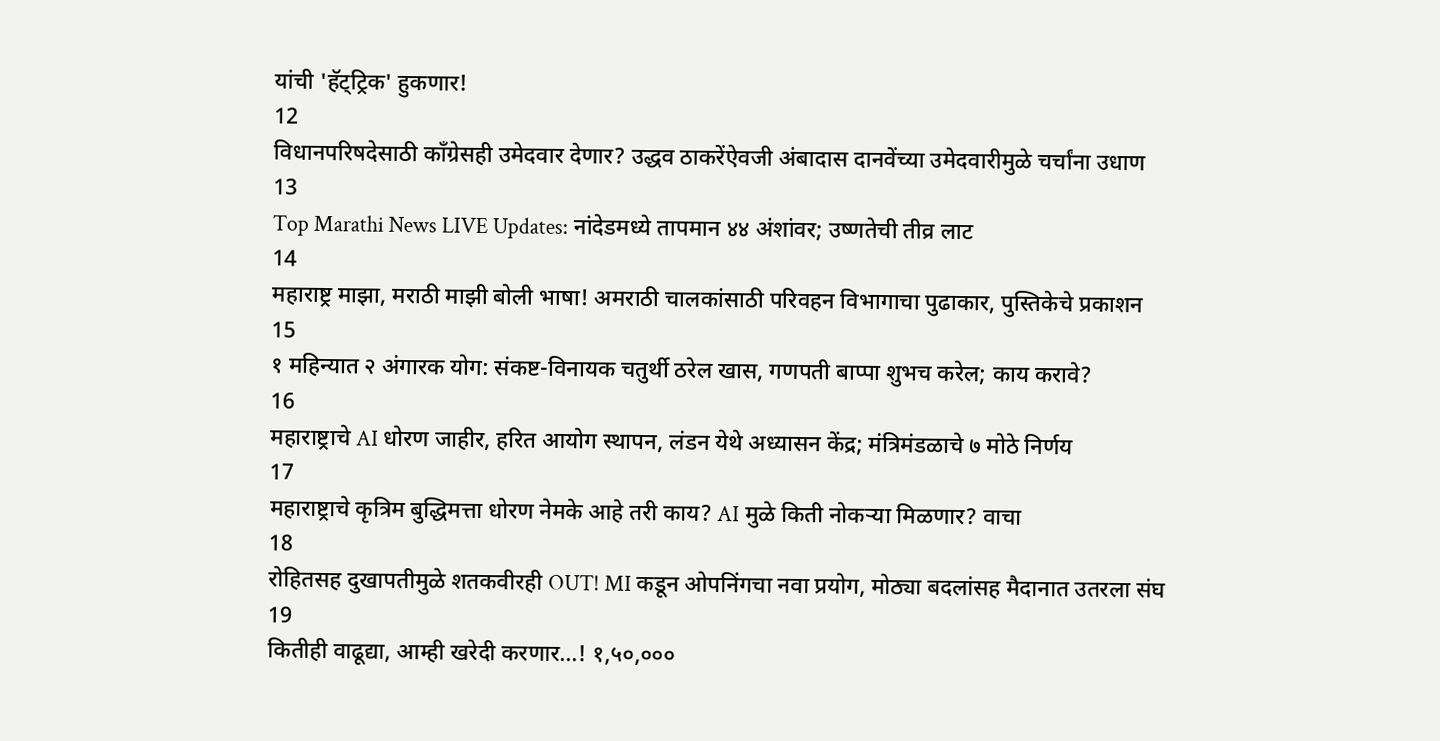यांची 'हॅट्ट्रिक' हुकणार!
12
विधानपरिषदेसाठी काँग्रेसही उमेदवार देणार? उद्धव ठाकरेंऐवजी अंबादास दानवेंच्या उमेदवारीमुळे चर्चांना उधाण
13
Top Marathi News LIVE Updates: नांदेडमध्ये तापमान ४४ अंशांवर; उष्णतेची तीव्र लाट
14
महाराष्ट्र माझा, मराठी माझी बोली भाषा! अमराठी चालकांसाठी परिवहन विभागाचा पुढाकार, पुस्तिकेचे प्रकाशन
15
१ महिन्यात २ अंगारक योग: संकष्ट-विनायक चतुर्थी ठरेल खास, गणपती बाप्पा शुभच करेल; काय करावे?
16
महाराष्ट्राचे AI धोरण जाहीर, हरित आयोग स्थापन, लंडन येथे अध्यासन केंद्र; मंत्रिमंडळाचे ७ मोठे निर्णय
17
महाराष्ट्राचे कृत्रिम बुद्धिमत्ता धोरण नेमके आहे तरी काय? AI मुळे किती नोकऱ्या मिळणार? वाचा
18
रोहितसह दुखापतीमुळे शतकवीरही OUT! MI कडून ओपनिंगचा नवा प्रयोग, मोठ्या बदलांसह मैदानात उतरला संघ
19
कितीही वाढूद्या, आम्ही खरेदी करणार...! १,५०,०००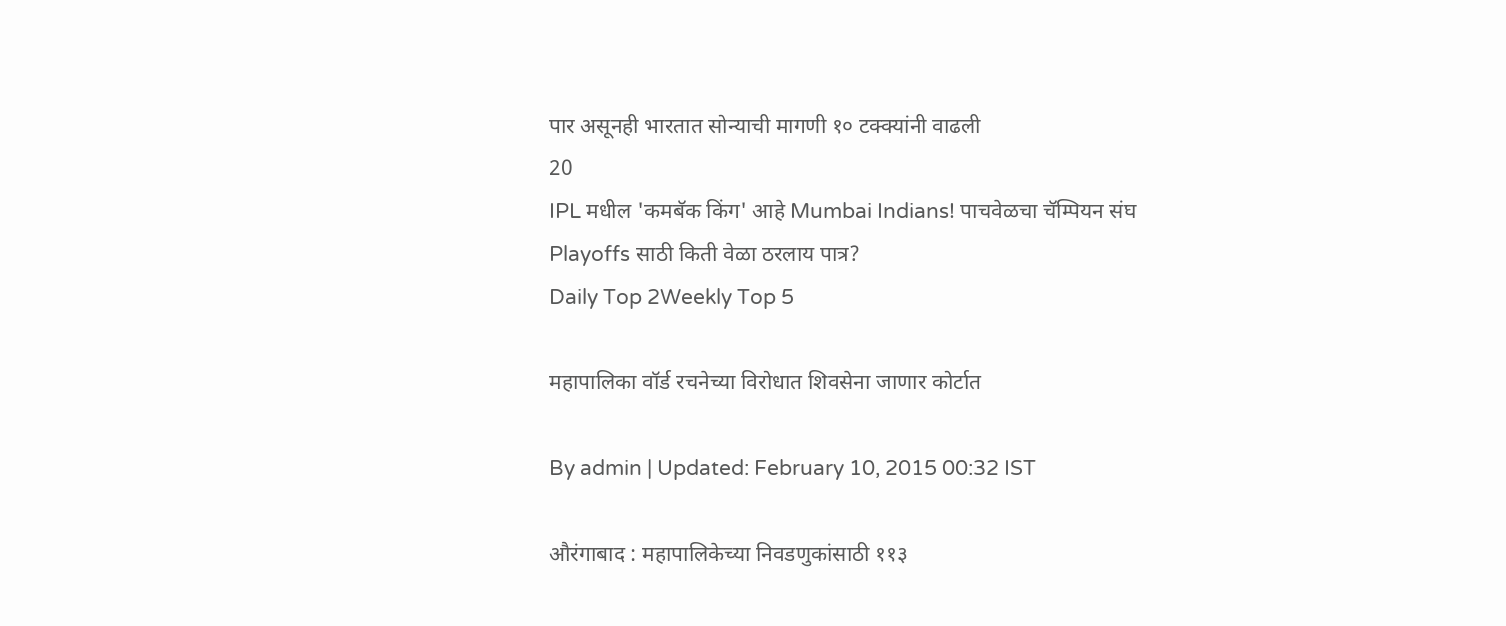पार असूनही भारतात सोन्याची मागणी १० टक्क्यांनी वाढली
20
IPL मधील 'कमबॅक किंग' आहे Mumbai Indians! पाचवेळचा चॅम्पियन संघ Playoffs साठी किती वेळा ठरलाय पात्र?
Daily Top 2Weekly Top 5

महापालिका वॉर्ड रचनेच्या विरोधात शिवसेना जाणार कोर्टात

By admin | Updated: February 10, 2015 00:32 IST

औरंगाबाद : महापालिकेच्या निवडणुकांसाठी ११३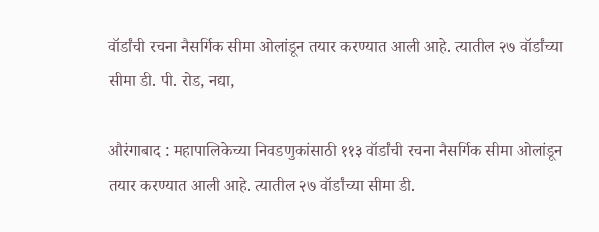वॉर्डांची रचना नैसर्गिक सीमा ओलांडून तयार करण्यात आली आहे. त्यातील २७ वॉर्डांच्या सीमा डी. पी. रोड, नद्या,

औरंगाबाद : महापालिकेच्या निवडणुकांसाठी ११३ वॉर्डांची रचना नैसर्गिक सीमा ओलांडून तयार करण्यात आली आहे. त्यातील २७ वॉर्डांच्या सीमा डी.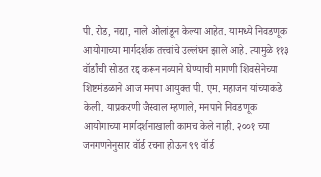पी. रोड, नद्या, नाले ओलांडून केल्या आहेत. यामध्ये निवडणूक आयोगाच्या मार्गदर्शक तत्त्वांचे उल्लंघन झाले आहे. त्यामुळे ११३ वॉर्डांची सोडत रद्द करून नव्याने घेण्याची मागणी शिवसेनेच्या शिष्टमंडळाने आज मनपा आयुक्त पी. एम. महाजन यांच्याकडे केली. याप्रकरणी जैस्वाल म्हणाले, मनपाने निवडणूक आयोगाच्या मार्गदर्शनाखाली कामच केले नाही. २००१ च्या जनगणनेनुसार वॉर्ड रचना होऊन ९९ वॉर्ड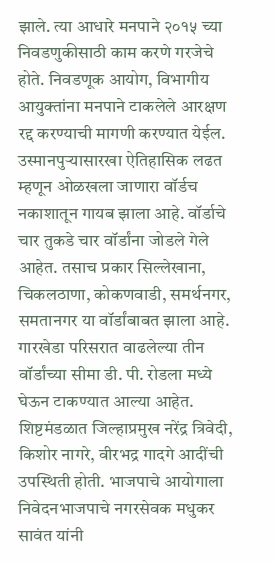झाले. त्या आधारे मनपाने २०१५ च्या निवडणुकीसाठी काम करणे गरजेचे होते. निवडणूक आयोग, विभागीय आयुक्तांना मनपाने टाकलेले आरक्षण रद्द करण्याची मागणी करण्यात येईल. उस्मानपुऱ्यासारखा ऐतिहासिक लढत म्हणून ओळखला जाणारा वॉर्डच नकाशातून गायब झाला आहे. वॉर्डाचे चार तुकडे चार वॉर्डांना जोडले गेले आहेत. तसाच प्रकार सिल्लेखाना, चिकलठाणा, कोकणवाडी, समर्थनगर, समतानगर या वॉर्डांबाबत झाला आहे. गारखेडा परिसरात वाढलेल्या तीन वॉर्डांच्या सीमा डी. पी. रोडला मध्ये घेऊन टाकण्यात आल्या आहेत. शिष्टमंडळात जिल्हाप्रमुख नरेंद्र त्रिवेदी, किशोर नागरे, वीरभद्र गादगे आदींची उपस्थिती होती. भाजपाचे आयोगाला निवेदनभाजपाचे नगरसेवक मधुकर सावंत यांनी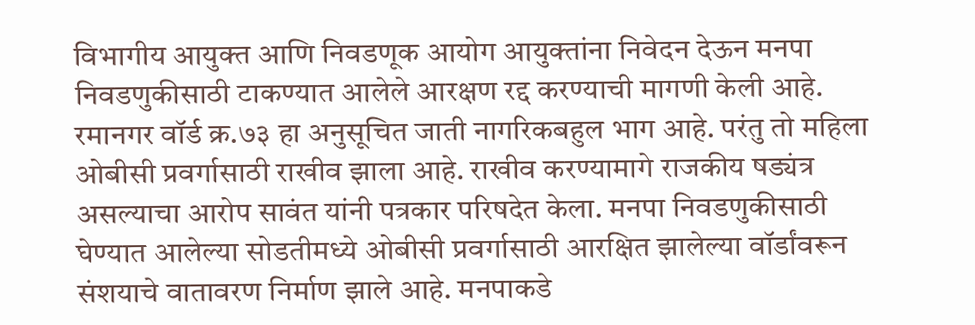विभागीय आयुक्त आणि निवडणूक आयोग आयुक्तांना निवेदन देऊन मनपा निवडणुकीसाठी टाकण्यात आलेले आरक्षण रद्द करण्याची मागणी केली आहे. रमानगर वॉर्ड क्र.७३ हा अनुसूचित जाती नागरिकबहुल भाग आहे. परंतु तो महिला ओबीसी प्रवर्गासाठी राखीव झाला आहे. राखीव करण्यामागे राजकीय षड्यंत्र असल्याचा आरोप सावंत यांनी पत्रकार परिषदेत केला. मनपा निवडणुकीसाठी घेण्यात आलेल्या सोडतीमध्ये ओबीसी प्रवर्गासाठी आरक्षित झालेल्या वॉर्डांवरून संशयाचे वातावरण निर्माण झाले आहे. मनपाकडे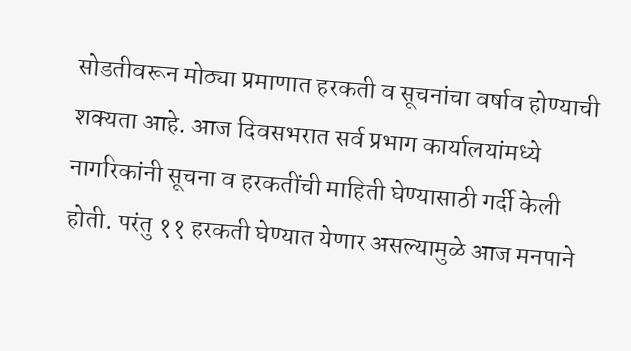सोडतीवरून मोठ्या प्रमाणात हरकती व सूचनांचा वर्षाव होण्याची शक्यता आहे. आज दिवसभरात सर्व प्रभाग कार्यालयांमध्ये नागरिकांनी सूचना व हरकतींची माहिती घेण्यासाठी गर्दी केली होती. परंतु ११ हरकती घेण्यात येणार असल्यामुळे आज मनपाने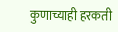कुणाच्याही हरकती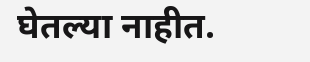घेतल्या नाहीत.